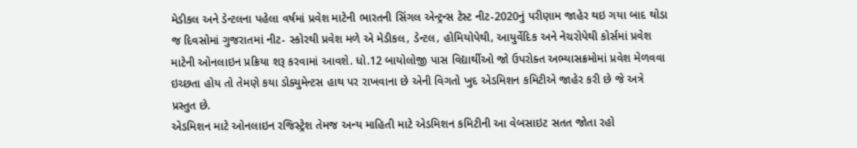મેડીકલ અને ડેન્ટલના પહેલા વર્ષમાં પ્રવેશ માટેની ભારતની સિંગલ એન્ટ્રન્સ ટેસ્ટ નીટ-2020નું પરીણામ જાહેર થઇ ગયા બાદ થોડા જ દિવસોમાં ગુજરાતમાં નીટ- સ્કોરથી પ્રવેશ મળે એ મેડીકલ, ડેન્ટલ, હોમિયોપેથી, આયુર્વેદિક અને નેચરોપેથી કોર્સમાં પ્રવેશ માટેની ઓનલાઇન પ્રક્રિયા શરૂ કરવામાં આવશે. ધો.12 બાયોલોજી પાસ વિદ્યાર્થીઓ જો ઉપરોક્ત અભ્યાસક્રમોમાં પ્રવેશ મેળવવા ઇચ્છતા હોય તો તેમણે કયા ડોક્યુમેન્ટસ હાથ પર રાખવાના છે એની વિગતો ખુદ એડમિશન કમિટીએ જાહેર કરી છે જે અત્રે પ્રસ્તુત છે.
એડમિશન માટે ઓનલાઇન રજિસ્ટ્રેશ તેમજ અન્ય માહિતી માટે એડમિશન કમિટીની આ વેબસાઇટ સતત જોતા રહો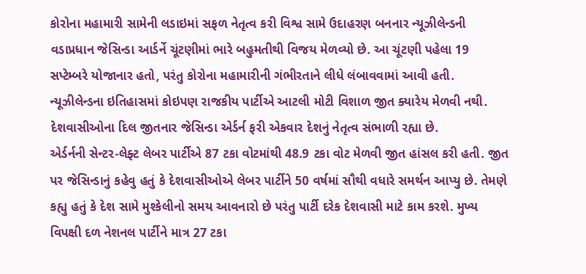કોરોના મહામારી સામેની લડાઇમાં સફળ નેતૃત્વ કરી વિશ્વ સામે ઉદાહરણ બનનાર ન્યૂઝીલેન્ડની વડાપ્રધાન જેસિન્ડા આર્ડર્ને ચૂંટણીમાં ભારે બહુમતીથી વિજય મેળવ્યો છે. આ ચૂંટણી પહેલા 19 સપ્ટેમ્બરે યોજાનાર હતો, પરંતુ કોરોના મહામારીની ગંભીરતાને લીધે લંબાવવામાં આવી હતી.
ન્યૂઝીલેન્ડના ઇતિહાસમાં કોઇપણ રાજકીય પાર્ટીએ આટલી મોટી વિશાળ જીત ક્યારેય મેળવી નથી. દેશવાસીઓના દિલ જીતનાર જેસિન્ડા એર્ડર્ન ફરી એકવાર દેશનું નેતૃત્વ સંભાળી રહ્યા છે.
એર્ડર્નની સેન્ટર-લેફ્ટ લેબર પાર્ટીએ 87 ટકા વોટમાંથી 48.9 ટકા વોટ મેળવી જીત હાંસલ કરી હતી. જીત પર જેસિન્ડાનું કહેવુ હતું કે દેશવાસીઓએ લેબર પાર્ટીને 50 વર્ષમાં સૌથી વધારે સમર્થન આપ્યુ છે. તેમણે કહ્યુ હતું કે દેશ સામે મુશ્કેલીનો સમય આવનારો છે પરંતુ પાર્ટી દરેક દેશવાસી માટે કામ કરશે. મુખ્ય વિપક્ષી દળ નેશનલ પાર્ટીને માત્ર 27 ટકા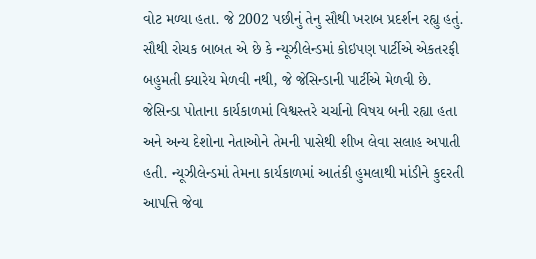વોટ મળ્યા હતા. જે 2002 પછીનું તેનુ સૌથી ખરાબ પ્રદર્શન રહ્યુ હતું. સૌથી રોચક બાબત એ છે કે ન્યૂઝીલેન્ડમાં કોઇપણ પાર્ટીએ એકતરફી બહુમતી ક્યારેય મેળવી નથી, જે જેસિન્ડાની પાર્ટીએ મેળવી છે.
જેસિન્ડા પોતાના કાર્યકાળમાં વિશ્વસ્તરે ચર્ચાનો વિષય બની રહ્યા હતા અને અન્ય દેશોના નેતાઓને તેમની પાસેથી શીખ લેવા સલાહ અપાતી હતી. ન્યૂઝીલેન્ડમાં તેમના કાર્યકાળમાં આતંકી હુમલાથી માંડીને કુદરતી આપત્તિ જેવા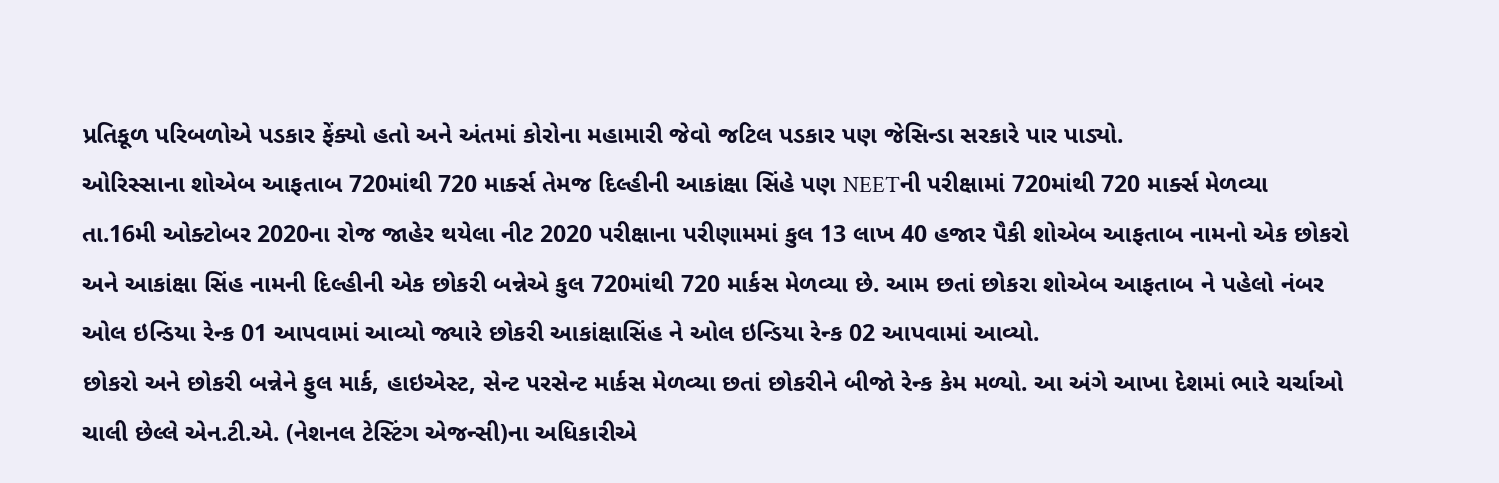પ્રતિકૂળ પરિબળોએ પડકાર ફેંક્યો હતો અને અંતમાં કોરોના મહામારી જેવો જટિલ પડકાર પણ જેસિન્ડા સરકારે પાર પાડ્યો.
ઓરિસ્સાના શોએબ આફતાબ 720માંથી 720 માર્ક્સ તેમજ દિલ્હીની આકાંક્ષા સિંહે પણ NEETની પરીક્ષામાં 720માંથી 720 માર્ક્સ મેળવ્યા
તા.16મી ઓક્ટોબર 2020ના રોજ જાહેર થયેલા નીટ 2020 પરીક્ષાના પરીણામમાં કુલ 13 લાખ 40 હજાર પૈકી શોએબ આફતાબ નામનો એક છોકરો અને આકાંક્ષા સિંહ નામની દિલ્હીની એક છોકરી બન્નેએ કુલ 720માંથી 720 માર્કસ મેળવ્યા છે. આમ છતાં છોકરા શોએબ આફતાબ ને પહેલો નંબર ઓલ ઇન્ડિયા રેન્ક 01 આપવામાં આવ્યો જ્યારે છોકરી આકાંક્ષાસિંહ ને ઓલ ઇન્ડિયા રેન્ક 02 આપવામાં આવ્યો.
છોકરો અને છોકરી બન્નેને ફુલ માર્ક, હાઇએસ્ટ, સેન્ટ પરસેન્ટ માર્કસ મેળવ્યા છતાં છોકરીને બીજો રેન્ક કેમ મળ્યો. આ અંગે આખા દેશમાં ભારે ચર્ચાઓ ચાલી છેલ્લે એન.ટી.એ. (નેશનલ ટેસ્ટિંગ એજન્સી)ના અધિકારીએ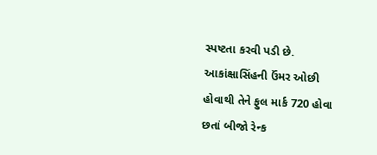સ્પષ્ટતા કરવી પડી છે.
આકાંક્ષાસિંહની ઉંમર ઓછી હોવાથી તેને ફુલ માર્ક 720 હોવા છતાં બીજો રેન્ક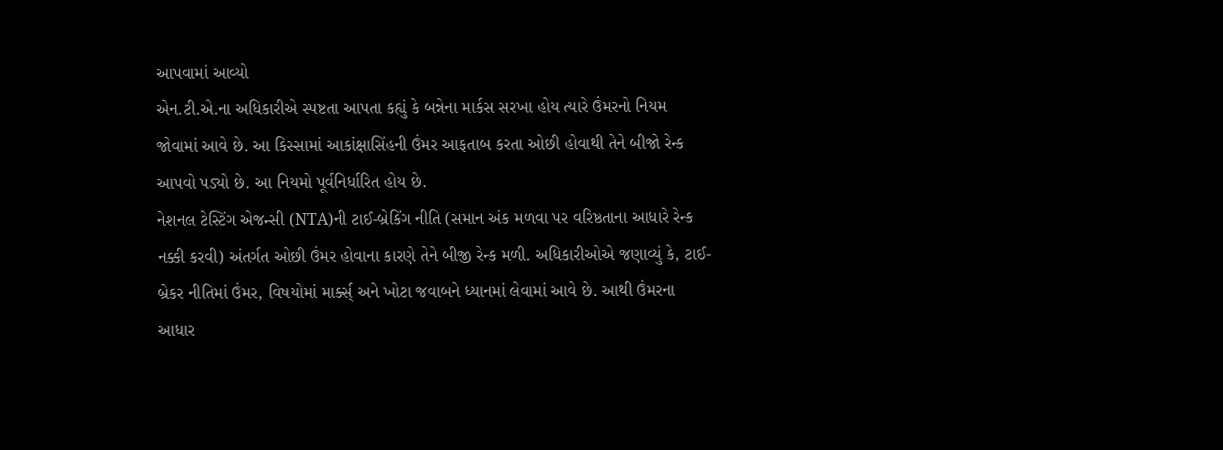આપવામાં આવ્યો
એન.ટી.એ.ના અધિકારીએ સ્પષ્ટતા આપતા કહ્યું કે બન્નેના માર્કસ સરખા હોય ત્યારે ઉંમરનો નિયમ જોવામાં આવે છે. આ કિસ્સામાં આકાંક્ષાસિંહની ઉંમર આફતાબ કરતા ઓછી હોવાથી તેને બીજો રેન્ક આપવો પડ્યો છે. આ નિયમો પૂર્વનિર્ધારિત હોય છે.
નેશનલ ટેસ્ટિંગ એજન્સી (NTA)ની ટાઈ-બ્રેકિંગ નીતિ (સમાન અંક મળવા પર વરિષ્ઠતાના આધારે રેન્ક નક્કી કરવી) અંતર્ગત ઓછી ઉંમર હોવાના કારણે તેને બીજી રેન્ક મળી. અધિકારીઓએ જણાવ્યું કે, ટાઈ-બ્રેકર નીતિમાં ઉંમર, વિષયોમાં માર્ક્સ્ અને ખોટા જવાબને ધ્યાનમાં લેવામાં આવે છે. આથી ઉંમરના આધાર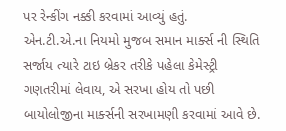પર રેન્કીંગ નક્કી કરવામાં આવ્યું હતું.
એન.ટી.એ.ના નિયમો મુજબ સમાન માર્ક્સ ની સ્થિતિ સર્જાય ત્યારે ટાઇ બ્રેકર તરીકે પહેલા કેમેસ્ટ્રી ગણતરીમાં લેવાય, એ સરખા હોય તો પછી બાયોલોજીના માર્ક્સની સરખામણી કરવામાં આવે છે.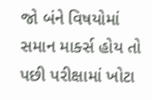જો બંને વિષયોમાં સમાન માર્ક્સ હોય તો પછી પરીક્ષામાં ખોટા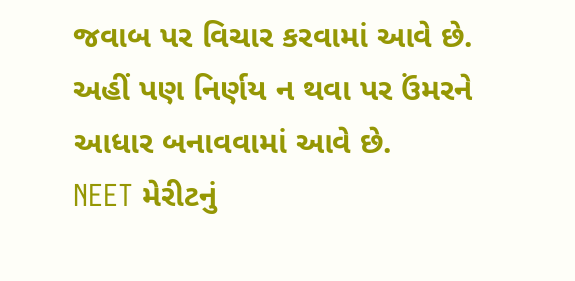જવાબ પર વિચાર કરવામાં આવે છે. અહીં પણ નિર્ણય ન થવા પર ઉંમરને આધાર બનાવવામાં આવે છે.
NEET મેરીટનું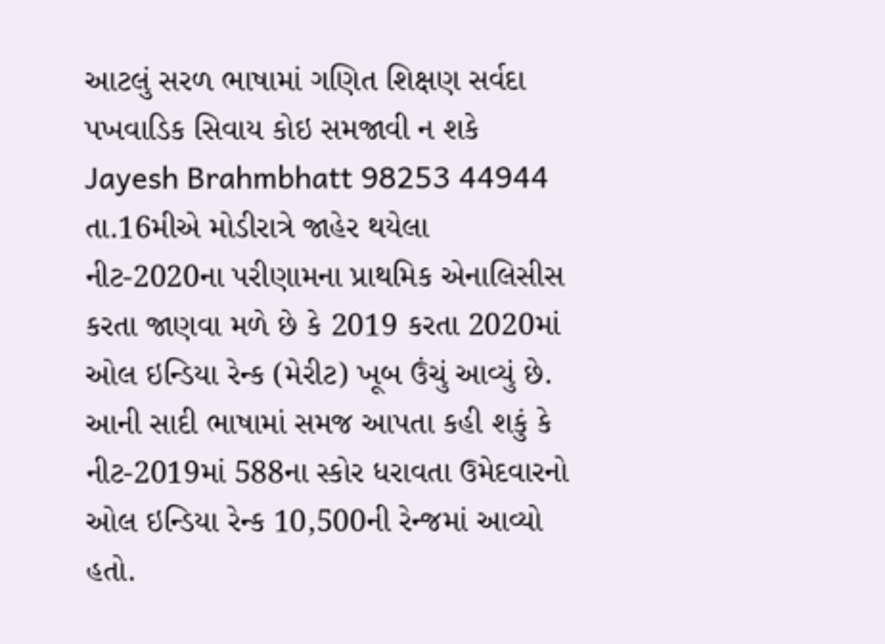આટલું સરળ ભાષામાં ગણિત શિક્ષણ સર્વદા પખવાડિક સિવાય કોઇ સમજાવી ન શકે
Jayesh Brahmbhatt 98253 44944
તા.16મીએ મોડીરાત્રે જાહેર થયેલા નીટ-2020ના પરીણામના પ્રાથમિક એનાલિસીસ કરતા જાણવા મળે છે કે 2019 કરતા 2020માં ઓલ ઇન્ડિયા રેન્ક (મેરીટ) ખૂબ ઉંચું આવ્યું છે. આની સાદી ભાષામાં સમજ આપતા કહી શકું કે નીટ-2019માં 588ના સ્કોર ધરાવતા ઉમેદવારનો ઓલ ઇન્ડિયા રેન્ક 10,500ની રેન્જમાં આવ્યો હતો.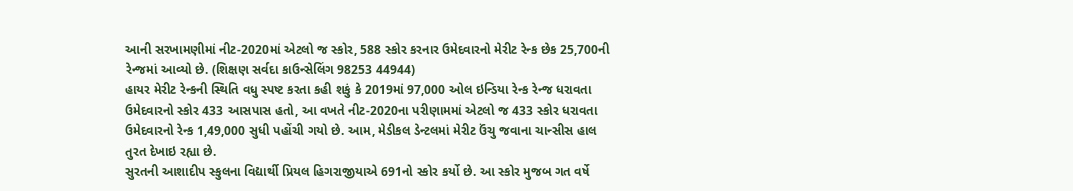આની સરખામણીમાં નીટ-2020માં એટલો જ સ્કોર, 588 સ્કોર કરનાર ઉમેદવારનો મેરીટ રેન્ક છેક 25,700ની રેન્જમાં આવ્યો છે. (શિક્ષણ સર્વદા કાઉન્સેલિંગ 98253 44944)
હાયર મેરીટ રેન્કની સ્થિતિ વધુ સ્પષ્ટ કરતા કહી શકું કે 2019માં 97,000 ઓલ ઇન્ડિયા રેન્ક રેન્જ ધરાવતા ઉમેદવારનો સ્કોર 433 આસપાસ હતો, આ વખતે નીટ-2020ના પરીણામમાં એટલો જ 433 સ્કોર ધરાવતા ઉમેદવારનો રેન્ક 1,49,000 સુધી પહોંચી ગયો છે. આમ, મેડીકલ ડેન્ટલમાં મેરીટ ઉંચુ જવાના ચાન્સીસ હાલ તુરત દેખાઇ રહ્યા છે.
સુરતની આશાદીપ સ્કુલના વિદ્યાર્થી પ્રિયલ હિગરાજીયાએ 691નો સ્કોર કર્યો છે. આ સ્કોર મુજબ ગત વર્ષે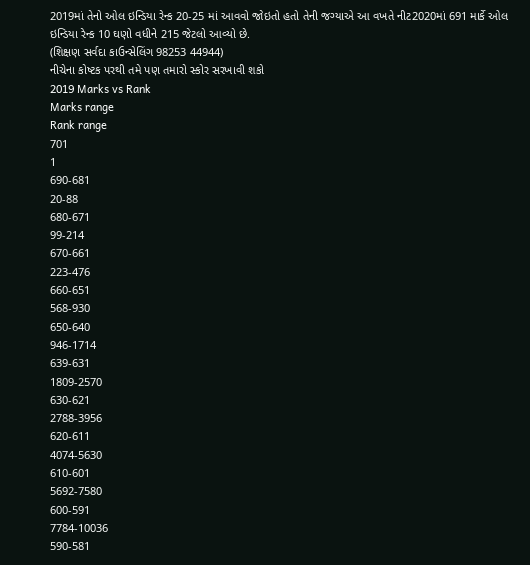2019માં તેનો ઓલ ઇન્ડિયા રેન્ક 20-25 માં આવવો જોઇતો હતો તેની જગ્યાએ આ વખતે નીટ2020માં 691 માર્કે ઓલ ઇન્ડિયા રેન્ક 10 ઘણો વધીને 215 જેટલો આવ્યો છે.
(શિક્ષણ સર્વદા કાઉન્સેલિંગ 98253 44944)
નીચેના કોષ્ટક પરથી તમે પણ તમારો સ્કોર સરખાવી શકો
2019 Marks vs Rank
Marks range
Rank range
701
1
690-681
20-88
680-671
99-214
670-661
223-476
660-651
568-930
650-640
946-1714
639-631
1809-2570
630-621
2788-3956
620-611
4074-5630
610-601
5692-7580
600-591
7784-10036
590-581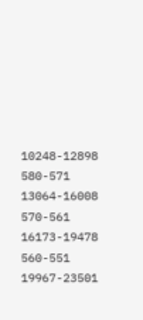10248-12898
580-571
13064-16008
570-561
16173-19478
560-551
19967-23501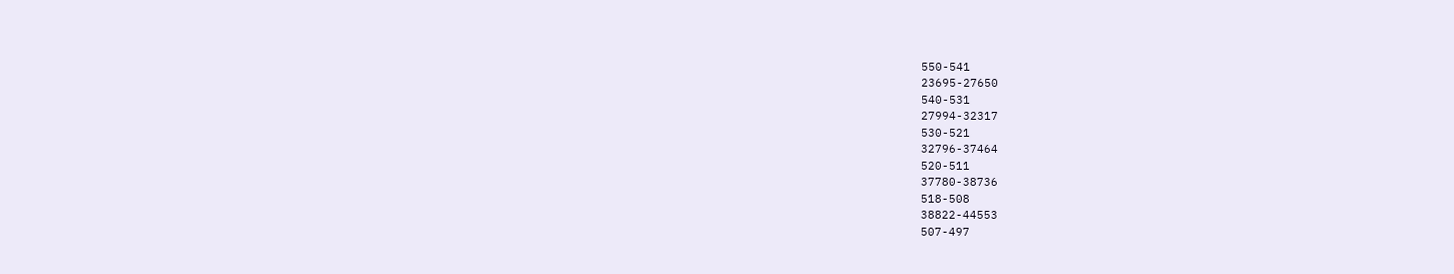550-541
23695-27650
540-531
27994-32317
530-521
32796-37464
520-511
37780-38736
518-508
38822-44553
507-497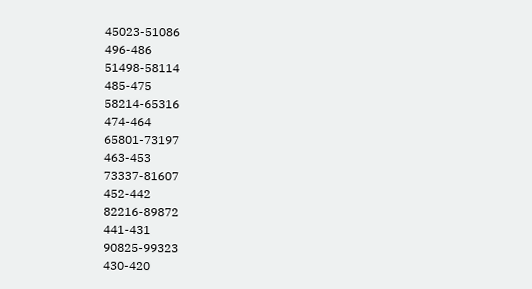45023-51086
496-486
51498-58114
485-475
58214-65316
474-464
65801-73197
463-453
73337-81607
452-442
82216-89872
441-431
90825-99323
430-420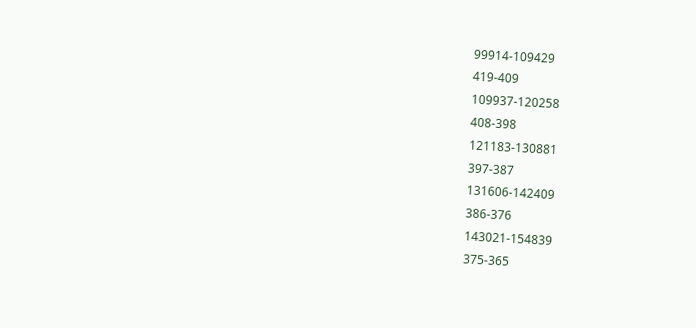99914-109429
419-409
109937-120258
408-398
121183-130881
397-387
131606-142409
386-376
143021-154839
375-365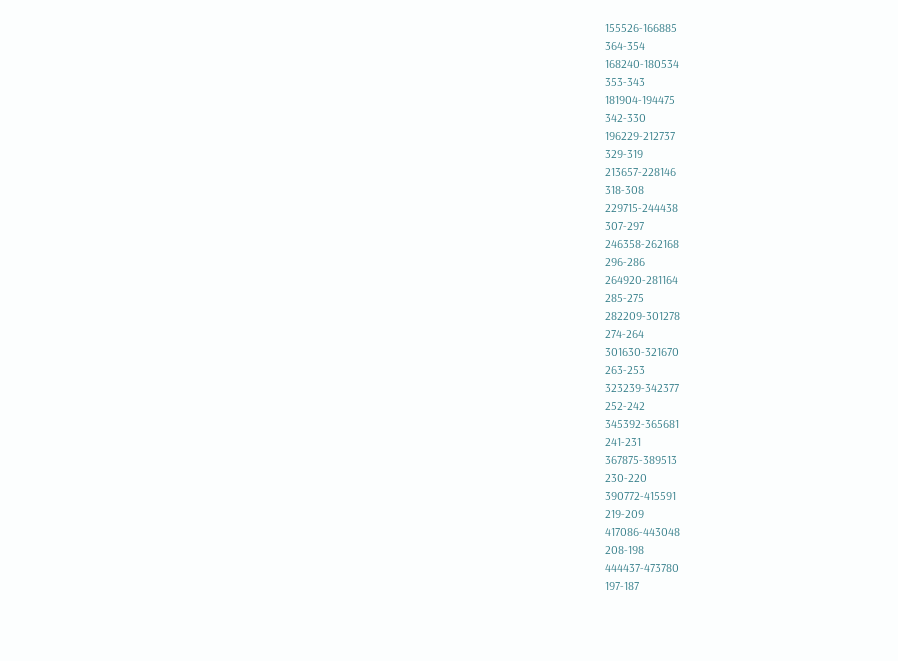155526-166885
364-354
168240-180534
353-343
181904-194475
342-330
196229-212737
329-319
213657-228146
318-308
229715-244438
307-297
246358-262168
296-286
264920-281164
285-275
282209-301278
274-264
301630-321670
263-253
323239-342377
252-242
345392-365681
241-231
367875-389513
230-220
390772-415591
219-209
417086-443048
208-198
444437-473780
197-187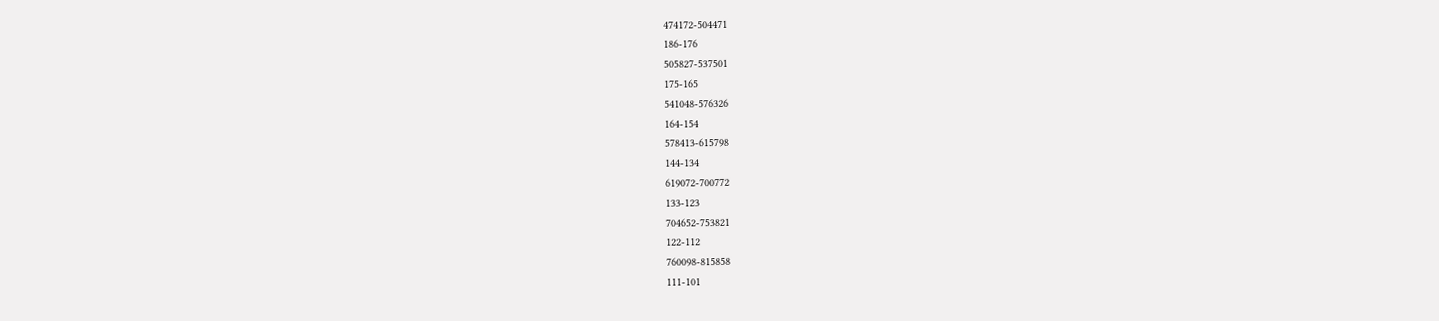474172-504471
186-176
505827-537501
175-165
541048-576326
164-154
578413-615798
144-134
619072-700772
133-123
704652-753821
122-112
760098-815858
111-101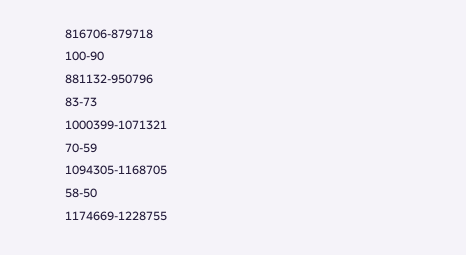816706-879718
100-90
881132-950796
83-73
1000399-1071321
70-59
1094305-1168705
58-50
1174669-1228755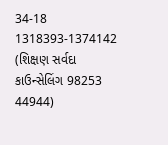34-18
1318393-1374142
(શિક્ષણ સર્વદા કાઉન્સેલિંગ 98253 44944)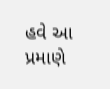હવે આ પ્રમાણે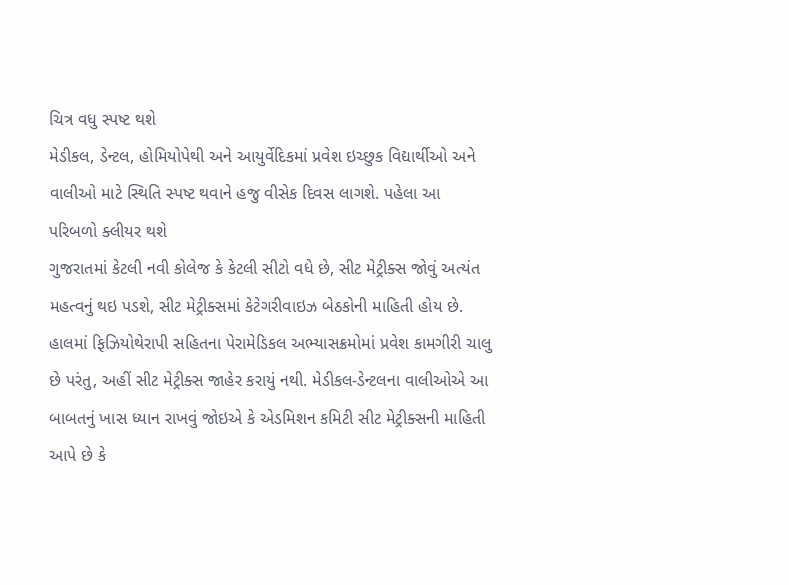ચિત્ર વધુ સ્પષ્ટ થશે
મેડીકલ, ડેન્ટલ, હોમિયોપેથી અને આયુર્વેદિકમાં પ્રવેશ ઇચ્છુક વિદ્યાર્થીઓ અને વાલીઓ માટે સ્થિતિ સ્પષ્ટ થવાને હજુ વીસેક દિવસ લાગશે. પહેલા આ પરિબળો ક્લીયર થશે
ગુજરાતમાં કેટલી નવી કોલેજ કે કેટલી સીટો વધે છે, સીટ મેટ્રીક્સ જોવું અત્યંત મહત્વનું થઇ પડશે, સીટ મેટ્રીક્સમાં કેટેગરીવાઇઝ બેઠકોની માહિતી હોય છે. હાલમાં ફિઝિયોથેરાપી સહિતના પેરામેડિકલ અભ્યાસક્રમોમાં પ્રવેશ કામગીરી ચાલુ છે પરંતુ, અહીં સીટ મેટ્રીક્સ જાહેર કરાયું નથી. મેડીકલ-ડેન્ટલના વાલીઓએ આ બાબતનું ખાસ ધ્યાન રાખવું જોઇએ કે એડમિશન કમિટી સીટ મેટ્રીક્સની માહિતી આપે છે કે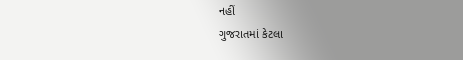નહીં
ગુજરાતમાં કેટલા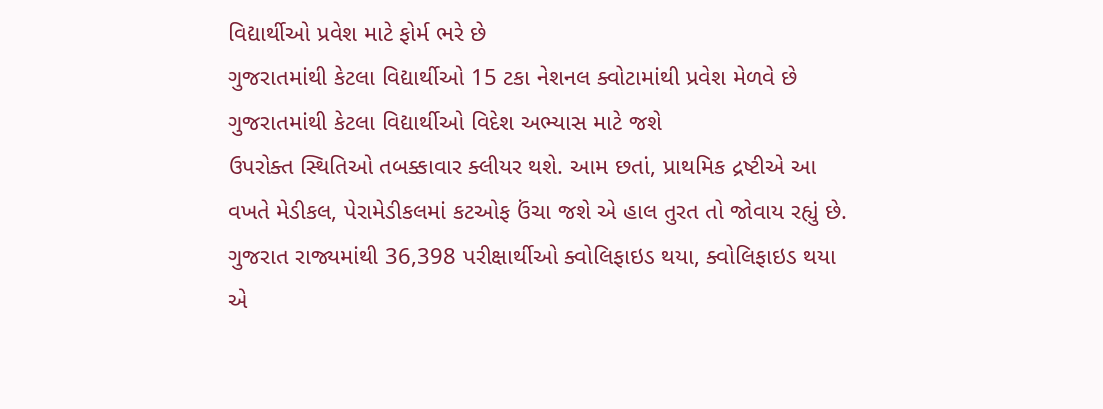વિદ્યાર્થીઓ પ્રવેશ માટે ફોર્મ ભરે છે
ગુજરાતમાંથી કેટલા વિદ્યાર્થીઓ 15 ટકા નેશનલ ક્વોટામાંથી પ્રવેશ મેળવે છે
ગુજરાતમાંથી કેટલા વિદ્યાર્થીઓ વિદેશ અભ્યાસ માટે જશે
ઉપરોક્ત સ્થિતિઓ તબક્કાવાર ક્લીયર થશે. આમ છતાં, પ્રાથમિક દ્રષ્ટીએ આ વખતે મેડીકલ, પેરામેડીકલમાં કટઓફ ઉંચા જશે એ હાલ તુરત તો જોવાય રહ્યું છે.
ગુજરાત રાજ્યમાંથી 36,398 પરીક્ષાર્થીઓ ક્વોલિફાઇડ થયા, ક્વોલિફાઇડ થયા એ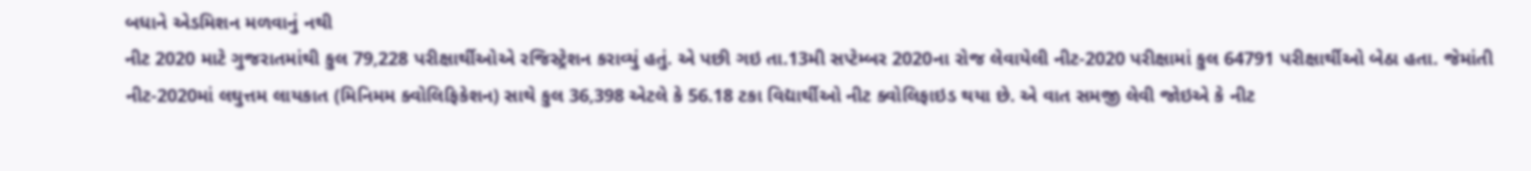બધાને એડમિશન મળવાનું નથી
નીટ 2020 માટે ગુજરાતમાંથી કુલ 79,228 પરીક્ષાર્થીઓએ રજિસ્ટ્રેશન કરાવ્યું હતું. એ પછી ગઇ તા.13મી સપ્ટેમ્બર 2020ના રોજ લેવાયેલી નીટ-2020 પરીક્ષામાં કુલ 64791 પરીક્ષાર્થીઓ બેઠા હતા. જેમાંતી નીટ-2020માં લઘુત્તમ લાયકાત (મિનિમમ ક્વોલિફિકેશન) સાથે કુલ 36,398 એટલે કે 56.18 ટકા વિદ્યાર્થીઓ નીટ ક્વોલિફાઇડ થયા છે. એ વાત સમજી લેવી જોઇએ કે નીટ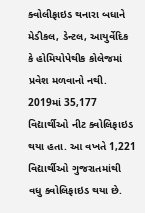ક્વોલીફાઇડ થનારા બધાને મેડીકલ, ડેન્ટલ, આયુર્વેદિક કે હોમિયોપેથીક કોલેજમાં પ્રવેશ મળવાનો નથી.
2019માં 35,177 વિદ્યાર્થીઓ નીટ ક્વોલિફાઇડ થયા હતા. આ વખતે 1,221 વિદ્યાર્થીઓ ગુજરાતમાંથી વધુ ક્વોલિફાઇડ થયા છે.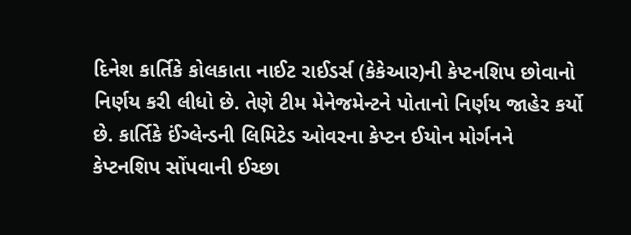દિનેશ કાર્તિકે કોલકાતા નાઈટ રાઈડર્સ (કેકેઆર)ની કેપ્ટનશિપ છોવાનો નિર્ણય કરી લીધો છે. તેણે ટીમ મેનેજમેન્ટને પોતાનો નિર્ણય જાહેર કર્યો છે. કાર્તિકે ઈંગ્લેન્ડની લિમિટેડ ઓવરના કેપ્ટન ઈયોન મોર્ગનને કેપ્ટનશિપ સોંપવાની ઈચ્છા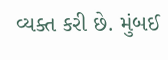વ્યક્ત કરી છે. મુંબઈ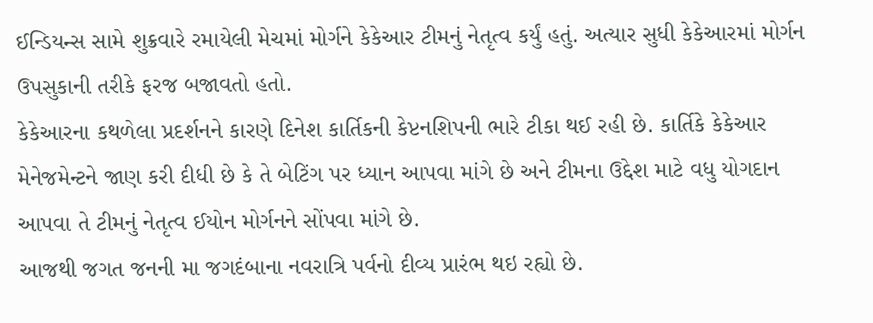ઈન્ડિયન્સ સામે શુક્રવારે રમાયેલી મેચમાં મોર્ગને કેકેઆર ટીમનું નેતૃત્વ કર્યું હતું. અત્યાર સુધી કેકેઆરમાં મોર્ગન ઉપસુકાની તરીકે ફરજ બજાવતો હતો.
કેકેઆરના કથળેલા પ્રદર્શનને કારણે દિનેશ કાર્તિકની કેપ્ટનશિપની ભારે ટીકા થઈ રહી છે. કાર્તિકે કેકેઆર મેનેજમેન્ટને જાણ કરી દીધી છે કે તે બેટિંગ પર ધ્યાન આપવા માંગે છે અને ટીમના ઉદ્દેશ માટે વધુ યોગદાન આપવા તે ટીમનું નેતૃત્વ ઈયોન મોર્ગનને સોંપવા માંગે છે.
આજથી જગત જનની મા જગદંબાના નવરાત્રિ પર્વનો દીવ્ય પ્રારંભ થઇ રહ્યો છે.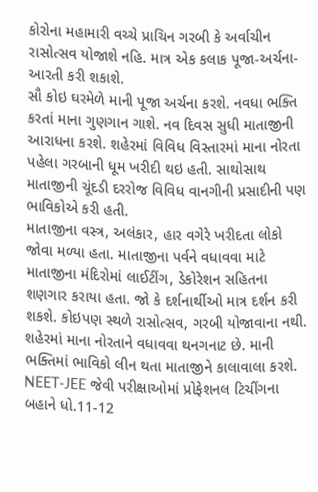કોરોના મહામારી વચ્ચે પ્રાચિન ગરબી કે અર્વાચીન રાસોત્સવ યોજાશે નહિ. માત્ર એક કલાક પૂજા-અર્ચના-આરતી કરી શકાશે.
સૌ કોઇ ઘરમેળે માની પૂજા અર્ચના કરશે. નવધા ભક્તિ કરતાં માના ગુણગાન ગાશે. નવ દિવસ સુધી માતાજીની આરાધના કરશે. શહેરમાં વિવિધ વિસ્તારમાં માના નોરતા પહેલા ગરબાની ધૂમ ખરીદી થઇ હતી. સાથોસાથ માતાજીની ચૂંદડી દરરોજ વિવિધ વાનગીની પ્રસાદીની પણ ભાવિકોએ કરી હતી.
માતાજીના વસ્ત્ર, અલંકાર, હાર વગેરે ખરીદતા લોકો જોવા મળ્યા હતા. માતાજીના પર્વને વધાવવા માટે માતાજીના મંદિરોમાં લાઈટીંગ, ડેકોરેશન સહિતના શણગાર કરાયા હતા. જો કે દર્શનાર્થીઓ માત્ર દર્શન કરી શકશે. કોઇપણ સ્થળે રાસોત્સવ, ગરબી યોજાવાના નથી. શહેરમાં માના નોરતાને વધાવવા થનગનાટ છે. માની ભક્તિમાં ભાવિકો લીન થતા માતાજીને કાલાવાલા કરશે.
NEET-JEE જેવી પરીક્ષાઓમાં પ્રોફેશનલ ટિચીંગના બહાને ધો.11-12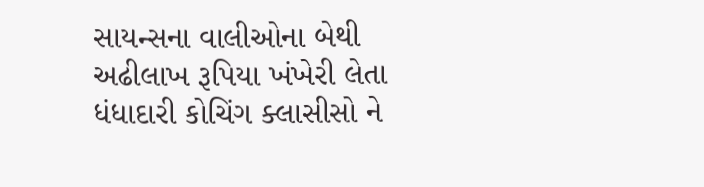સાયન્સના વાલીઓના બેથી અઢીલાખ રૂપિયા ખંખેરી લેતા ધંધાદારી કોચિંગ ક્લાસીસો ને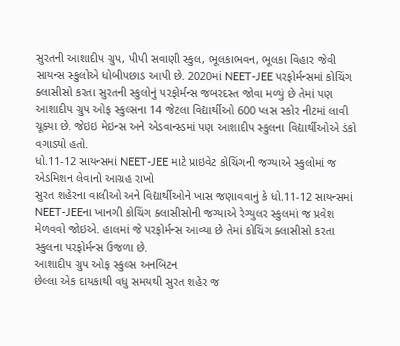સુરતની આશાદીપ ગ્રુપ, પીપી સવાણી સ્કુલ, ભૂલકાભવન, ભૂલકા વિહાર જેવી સાયન્સ સ્કુલોએ ધોબીપછાડ આપી છે. 2020માં NEET-JEE પરફોર્મન્સમાં કોચિંગ ક્લાસીસો કરતા સુરતની સ્કુલોનું પરફોર્મન્સ જબરદસ્ત જોવા મળ્યું છે તેમાં પણ આશાદીપ ગ્રુપ ઓફ સ્કુલ્સના 14 જેટલા વિદ્યાર્થીઓ 600 પ્લસ સ્કોર નીટમાં લાવી ચૂક્યા છે. જેઇઇ મેઇન્સ અને એડવાન્સ્ડમાં પણ આશાદીપ સ્કુલના વિદ્યાર્થીઓએ ડંકો વગાડ્યો હતો.
ધો.11-12 સાયન્સમાં NEET-JEE માટે પ્રાઇવેટ કોચિંગની જગ્યાએ સ્કુલોમાં જ એડમિશન લેવાનો આગ્રહ રાખો
સુરત શહેરના વાલીઓ અને વિદ્યાર્થીઓને ખાસ જણાવવાનું કે ધો.11-12 સાયન્સમાં NEET-JEEના ખાનગી કોચિંગ ક્લાસીસોની જગ્યાએ રેગ્યુલર સ્કુલમાં જ પ્રવેશ મેળવવો જોઇએ. હાલમાં જે પરફોર્મન્સ આવ્યા છે તેમાં કોચિંગ ક્લાસીસો કરતા સ્કુલના પરફોર્મન્સ ઉજળા છે.
આશાદીપ ગ્રુપ ઓફ સ્કુલ્સ અનબિટન
છેલ્લા એક દાયકાથી વધુ સમયથી સુરત શહેર જ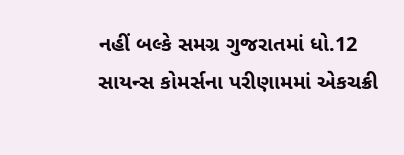નહીં બલ્કે સમગ્ર ગુજરાતમાં ધો.12 સાયન્સ કોમર્સના પરીણામમાં એકચક્રી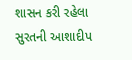શાસન કરી રહેલા સુરતની આશાદીપ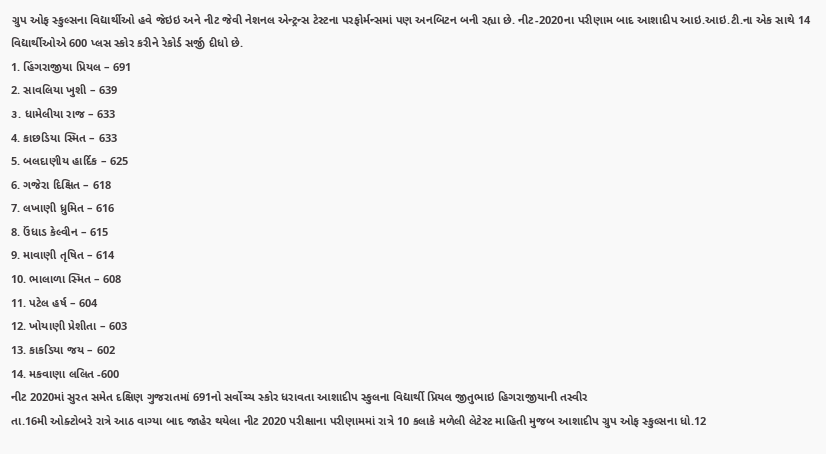ગ્રુપ ઓફ સ્કુલ્સના વિદ્યાર્થીઓ હવે જેઇઇ અને નીટ જેવી નેશનલ એન્ટ્રન્સ ટેસ્ટના પરફોર્મન્સમાં પણ અનબિટન બની રહ્યા છે. નીટ-2020ના પરીણામ બાદ આશાદીપ આઇ.આઇ.ટી.ના એક સાથે 14 વિદ્યાર્થીઓએ 600 પ્લસ સ્કોર કરીને રેકોર્ડ સર્જી દીધો છે.
1. હિંગરાજીયા પ્રિયલ – 691
2. સાવલિયા ખુશી – 639
૩. ધામેલીયા રાજ – 633
4. કાછડિયા સ્મિત – 633
5. બલદાણીય હાર્દિક – 625
6. ગજેરા દિક્ષિત – 618
7. લખાણી ધ્રુમિત – 616
8. ઉંધાડ કેલ્વીન – 615
9. માવાણી તૃષિત – 614
10. ભાલાળા સ્મિત – 608
11. પટેલ હર્ષ – 604
12. ખોયાણી પ્રેશીતા – 603
13. કાકડિયા જય – 602
14. મકવાણા લલિત -600
નીટ 2020માં સુરત સમેત દક્ષિણ ગુજરાતમાં 691નો સર્વોચ્ચ સ્કોર ધરાવતા આશાદીપ સ્કુલના વિદ્યાર્થી પ્રિયલ જીતુભાઇ હિગરાજીયાની તસ્વીર
તા.16મી ઓક્ટોબરે રાત્રે આઠ વાગ્યા બાદ જાહેર થયેલા નીટ 2020 પરીક્ષાના પરીણામમાં રાત્રે 10 કલાકે મળેલી લેટેસ્ટ માહિતી મુજબ આશાદીપ ગ્રુપ ઓફ સ્કુલ્સના ધો.12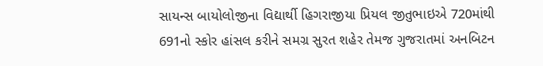સાયન્સ બાયોલોજીના વિદ્યાર્થી હિગરાજીયા પ્રિયલ જીતુભાઇએ 720માંથી 691નો સ્કોર હાંસલ કરીને સમગ્ર સુરત શહેર તેમજ ગુજરાતમાં અનબિટન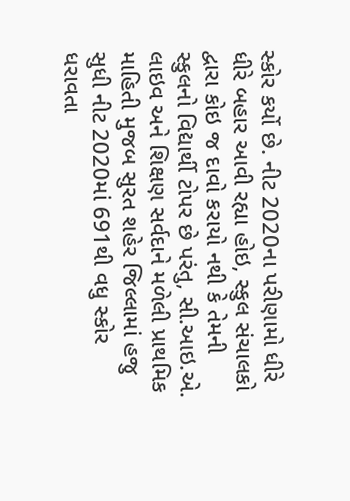સ્કોર કર્યો છે. નીટ 2020ના પરીણામો ધીરે ધીરે બહાર આવી રહ્યા હોઇ, સ્કુલ સંચાલકો દ્વારા કોઇ જ દાવો કરાયો નથી કે તેમની સ્કુલનો વિદ્યાર્થી ટોપર છે પરંતુ, સી.આઇ.એ. લાઇવ અને શિક્ષણ સર્વદાને મળેલી પ્રાથમિક માહિતી મુજબ સુરત શહેર જિલ્લામાં હજુ સુધી નીટ 2020માં 691થી વધુ સ્કોર ધરાવતા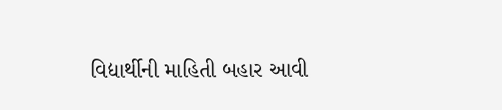વિદ્યાર્થીની માહિતી બહાર આવી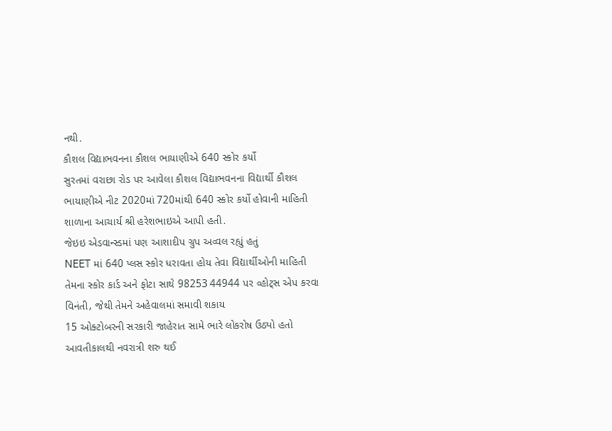નથી.
કૌશલ વિદ્યાભવનના કૌશલ ભાયાણીએ 640 સ્કોર કર્યો
સુરતમાં વરાછા રોડ પર આવેલા કૌશલ વિદ્યાભવનના વિદ્યાર્થી કૌશલ ભાયાણીએ નીટ 2020માં 720માંથી 640 સ્કોર કર્યો હોવાની માહિતી શાળાના આચાર્ય શ્રી હરેશભાઇએ આપી હતી.
જેઇઇ એડવાન્સ્ડમાં પણ આશાદીપ ગ્રુપ અવ્વલ રહ્યું હતું
NEET માં 640 પ્લસ સ્કોર ધરાવતા હોય તેવા વિદ્યાર્થીઓની માહિતી તેમના સ્કોર કાર્ડ અને ફોટા સાથે 98253 44944 પર વ્હોટ્સ એપ કરવા વિનંતી, જેથી તેમને અહેવાલમાં સમાવી શકાય
15 ઓક્ટોબરની સરકારી જાહેરાત સામે ભારે લોકરોષ ઉઠ્યો હતો
આવતીકાલથી નવરાત્રી શરુ થઈ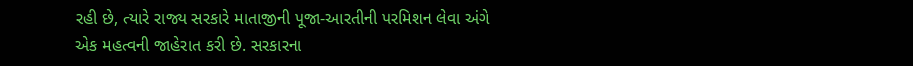રહી છે, ત્યારે રાજ્ય સરકારે માતાજીની પૂજા-આરતીની પરમિશન લેવા અંગે એક મહત્વની જાહેરાત કરી છે. સરકારના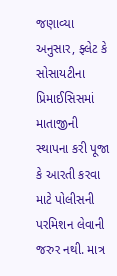જણાવ્યા અનુસાર, ફ્લેટ કે સોસાયટીના પ્રિમાઈસિસમાં માતાજીની સ્થાપના કરી પૂજા કે આરતી કરવા માટે પોલીસની પરમિશન લેવાની જરુર નથી. માત્ર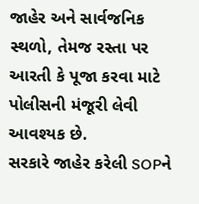જાહેર અને સાર્વજનિક સ્થળો, તેમજ રસ્તા પર આરતી કે પૂજા કરવા માટે પોલીસની મંજૂરી લેવી આવશ્યક છે.
સરકારે જાહેર કરેલી SOPને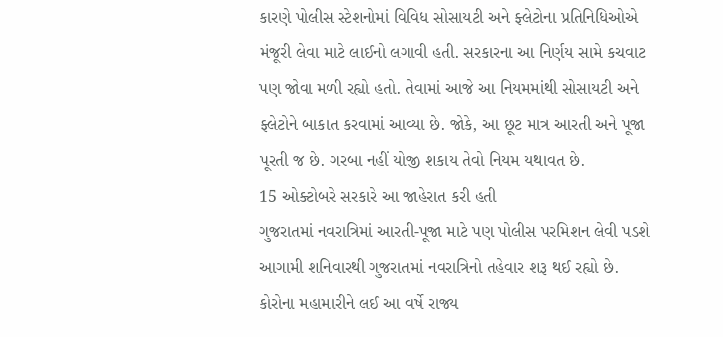કારણે પોલીસ સ્ટેશનોમાં વિવિધ સોસાયટી અને ફ્લેટોના પ્રતિનિધિઓએ મંજૂરી લેવા માટે લાઈનો લગાવી હતી. સરકારના આ નિર્ણય સામે કચવાટ પણ જોવા મળી રહ્યો હતો. તેવામાં આજે આ નિયમમાંથી સોસાયટી અને ફ્લેટોને બાકાત કરવામાં આવ્યા છે. જોકે, આ છૂટ માત્ર આરતી અને પૂજા પૂરતી જ છે. ગરબા નહીં યોજી શકાય તેવો નિયમ યથાવત છે.
15 ઓક્ટોબરે સરકારે આ જાહેરાત કરી હતી
ગુજરાતમાં નવરાત્રિમાં આરતી-પૂજા માટે પણ પોલીસ પરમિશન લેવી પડશે
આગામી શનિવારથી ગુજરાતમાં નવરાત્રિનો તહેવાર શરૂ થઈ રહ્યો છે. કોરોના મહામારીને લઈ આ વર્ષે રાજ્ય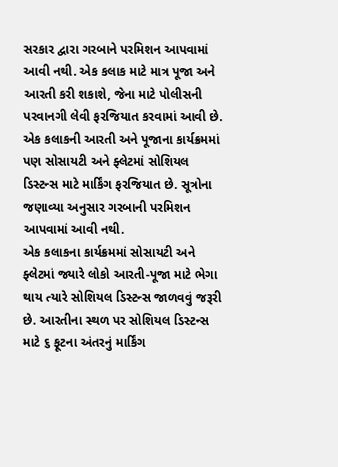સરકાર દ્વારા ગરબાને પરમિશન આપવામાં આવી નથી. એક કલાક માટે માત્ર પૂજા અને આરતી કરી શકાશે, જેના માટે પોલીસની પરવાનગી લેવી ફરજિયાત કરવામાં આવી છે. એક કલાકની આરતી અને પૂજાના કાર્યક્રમમાં પણ સોસાયટી અને ફ્લેટમાં સોશિયલ ડિસ્ટન્સ માટે માર્કિંગ ફરજિયાત છે. સૂત્રોના જણાવ્યા અનુસાર ગરબાની પરમિશન આપવામાં આવી નથી.
એક કલાકના કાર્યક્રમમાં સોસાયટી અને ફ્લેટમાં જ્યારે લોકો આરતી-પૂજા માટે ભેગા થાય ત્યારે સોશિયલ ડિસ્ટન્સ જાળવવું જરૂરી છે. આરતીના સ્થળ પર સોશિયલ ડિસ્ટન્સ માટે ૬ ફૂટના અંતરનું માર્કિંગ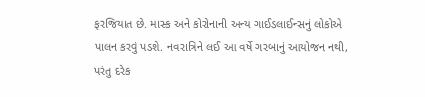ફરજિયાત છે. માસ્ક અને કોરોનાની અન્ય ગાઈડલાઈન્સનું લોકોએ પાલન કરવું પડશે. નવરાત્રિને લઈ આ વર્ષે ગરબાનું આયોજન નથી, પરંતુ દરેક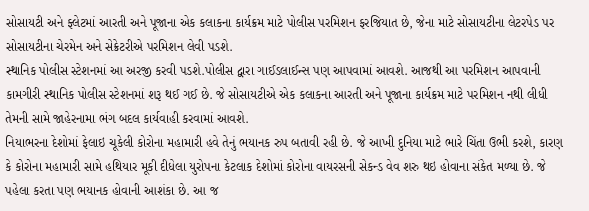સોસાયટી અને ફ્લેટમાં આરતી અને પૂજાના એક કલાકના કાર્યક્રમ માટે પોલીસ પરમિશન ફરજિયાત છે, જેના માટે સોસાયટીના લેટરપેડ પર સોસાયટીના ચેરમેન અને સેક્રેટરીએ પરમિશન લેવી પડશે.
સ્થાનિક પોલીસ સ્ટેશનમાં આ અરજી કરવી પડશે.પોલીસ દ્વારા ગાઈડલાઈન્સ પણ આપવામાં આવશે. આજથી આ પરમિશન આપવાની કામગીરી સ્થાનિક પોલીસ સ્ટેશનમાં શરૂ થઈ ગઈ છે. જે સોસાયટીએ એક કલાકના આરતી અને પૂજાના કાર્યક્રમ માટે પરમિશન નથી લીધી તેમની સામે જાહેરનામા ભંગ બદલ કાર્યવાહી કરવામાં આવશે.
નિયાભરના દેશોમાં ફેલાઇ ચૂકેલી કોરોના મહામારી હવે તેનું ભયાનક રુપ બતાવી રહી છે. જે આખી દુનિયા માટે ભારે ચિંતા ઉભી કરશે, કારણ કે કોરોના મહામારી સામે હથિયાર મૂકી દીધેલા યુરોપના કેટલાક દેશોમાં કોરોના વાયરસની સેકન્ડ વેવ શરુ થઇ હોવાના સંકેત મળ્યા છે. જે પહેલા કરતા પણ ભયાનક હોવાની આશંકા છે. આ જ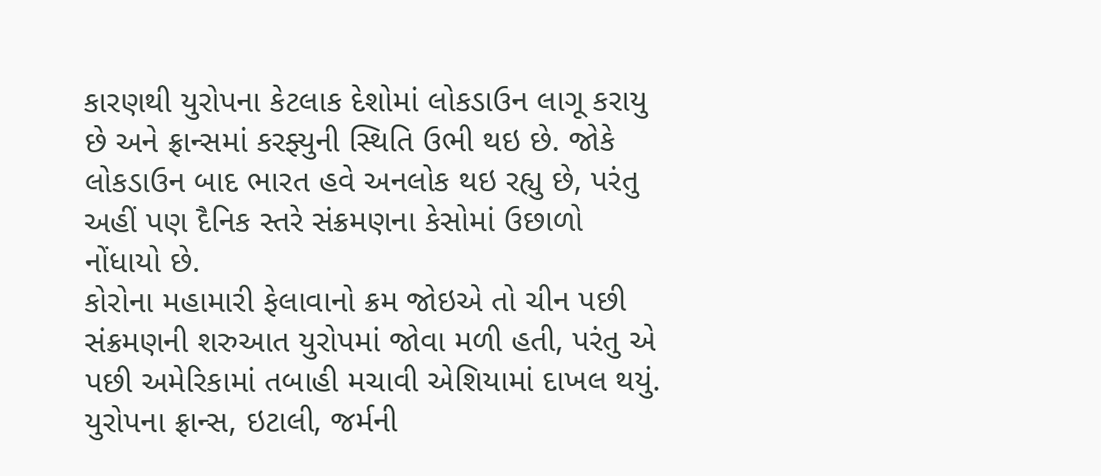કારણથી યુરોપના કેટલાક દેશોમાં લોકડાઉન લાગૂ કરાયુ છે અને ફ્રાન્સમાં કરફ્યુની સ્થિતિ ઉભી થઇ છે. જોકે લોકડાઉન બાદ ભારત હવે અનલોક થઇ રહ્યુ છે, પરંતુ અહીં પણ દૈનિક સ્તરે સંક્રમણના કેસોમાં ઉછાળો નોંધાયો છે.
કોરોના મહામારી ફેલાવાનો ક્રમ જોઇએ તો ચીન પછી સંક્રમણની શરુઆત યુરોપમાં જોવા મળી હતી, પરંતુ એ પછી અમેરિકામાં તબાહી મચાવી એશિયામાં દાખલ થયું. યુરોપના ફ્રાન્સ, ઇટાલી, જર્મની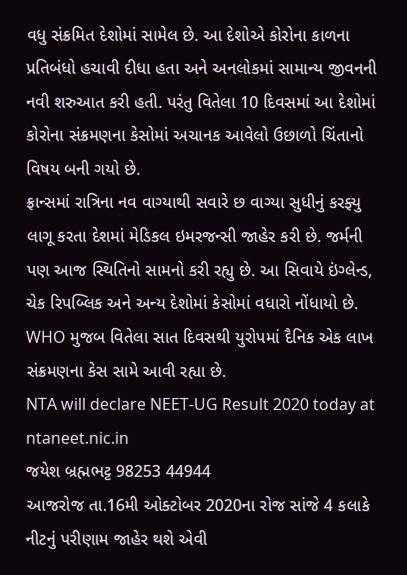વધુ સંક્રમિત દેશોમાં સામેલ છે. આ દેશોએ કોરોના કાળના પ્રતિબંધો હચાવી દીધા હતા અને અનલોકમાં સામાન્ય જીવનની નવી શરુઆત કરી હતી. પરંતુ વિતેલા 10 દિવસમાં આ દેશોમાં કોરોના સંક્રમણના કેસોમાં અચાનક આવેલો ઉછાળો ચિંતાનો વિષય બની ગયો છે.
ફ્રાન્સમાં રાત્રિના નવ વાગ્યાથી સવારે છ વાગ્યા સુધીનું કરફ્યુ લાગૂ કરતા દેશમાં મેડિકલ ઇમરજન્સી જાહેર કરી છે. જર્મની પણ આજ સ્થિતિનો સામનો કરી રહ્યુ છે. આ સિવાયે ઇંગ્લેન્ડ, ચેક રિપબ્લિક અને અન્ય દેશોમાં કેસોમાં વધારો નોંધાયો છે. WHO મુજબ વિતેલા સાત દિવસથી યુરોપમાં દૈનિક એક લાખ સંક્રમણના કેસ સામે આવી રહ્યા છે.
NTA will declare NEET-UG Result 2020 today at ntaneet.nic.in
જયેશ બ્રહ્મભટ્ટ 98253 44944
આજરોજ તા.16મી ઓક્ટોબર 2020ના રોજ સાંજે 4 કલાકે નીટનું પરીણામ જાહેર થશે એવી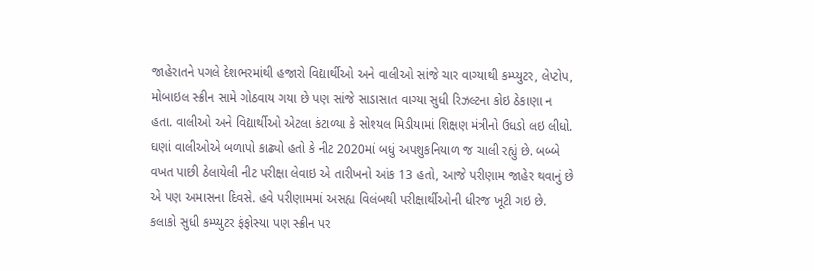જાહેરાતને પગલે દેશભરમાંથી હજારો વિદ્યાર્થીઓ અને વાલીઓ સાંજે ચાર વાગ્યાથી કમ્પ્યુટર, લેપ્ટોપ, મોબાઇલ સ્ક્રીન સામે ગોઠવાય ગયા છે પણ સાંજે સાડાસાત વાગ્યા સુધી રિઝલ્ટના કોઇ ઠેકાણા ન હતા. વાલીઓ અને વિદ્યાર્થીઓ એટલા કંટાળ્યા કે સોશ્યલ મિડીયામાં શિક્ષણ મંત્રીનો ઉધડો લઇ લીધો.
ઘણાં વાલીઓએ બળાપો કાઢ્યો હતો કે નીટ 2020માં બધું અપશુકનિયાળ જ ચાલી રહ્યું છે. બબ્બે વખત પાછી ઠેલાયેલી નીટ પરીક્ષા લેવાઇ એ તારીખનો આંક 13 હતો, આજે પરીણામ જાહેર થવાનું છે એ પણ અમાસના દિવસે. હવે પરીણામમાં અસહ્ય વિલંબથી પરીક્ષાર્થીઓની ધીરજ ખૂટી ગઇ છે. કલાકો સુધી કમ્પ્યુટર ફંફોસ્યા પણ સ્ક્રીન પર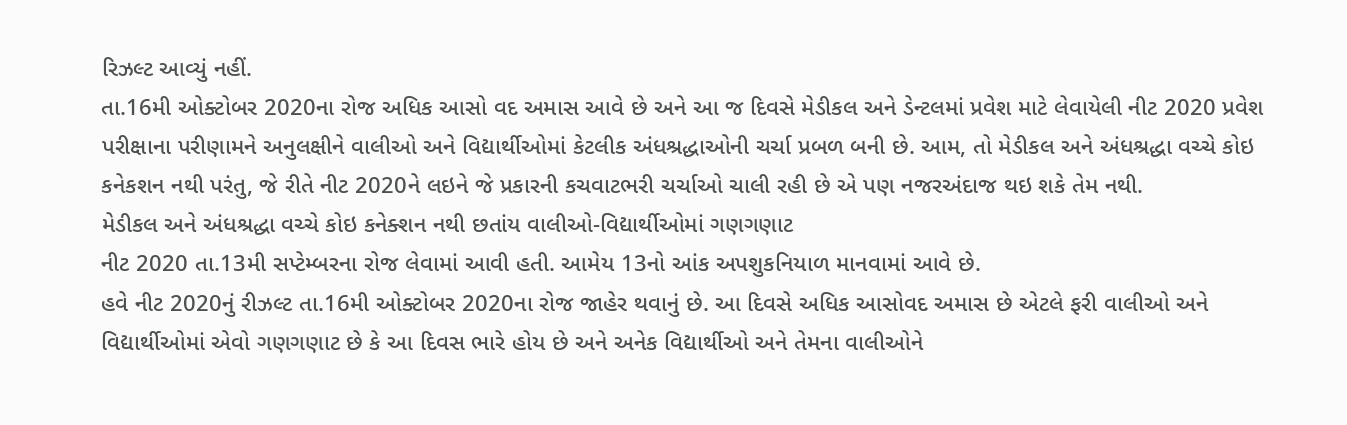રિઝલ્ટ આવ્યું નહીં.
તા.16મી ઓક્ટોબર 2020ના રોજ અધિક આસો વદ અમાસ આવે છે અને આ જ દિવસે મેડીકલ અને ડેન્ટલમાં પ્રવેશ માટે લેવાયેલી નીટ 2020 પ્રવેશ પરીક્ષાના પરીણામને અનુલક્ષીને વાલીઓ અને વિદ્યાર્થીઓમાં કેટલીક અંધશ્રદ્ધાઓની ચર્ચા પ્રબળ બની છે. આમ, તો મેડીકલ અને અંધશ્રદ્ધા વચ્ચે કોઇ કનેકશન નથી પરંતુ, જે રીતે નીટ 2020ને લઇને જે પ્રકારની કચવાટભરી ચર્ચાઓ ચાલી રહી છે એ પણ નજરઅંદાજ થઇ શકે તેમ નથી.
મેડીકલ અને અંધશ્રદ્ધા વચ્ચે કોઇ કનેક્શન નથી છતાંય વાલીઓ-વિદ્યાર્થીઓમાં ગણગણાટ
નીટ 2020 તા.13મી સપ્ટેમ્બરના રોજ લેવામાં આવી હતી. આમેય 13નો આંક અપશુકનિયાળ માનવામાં આવે છે.
હવે નીટ 2020નું રીઝલ્ટ તા.16મી ઓક્ટોબર 2020ના રોજ જાહેર થવાનું છે. આ દિવસે અધિક આસોવદ અમાસ છે એટલે ફરી વાલીઓ અને વિદ્યાર્થીઓમાં એવો ગણગણાટ છે કે આ દિવસ ભારે હોય છે અને અનેક વિદ્યાર્થીઓ અને તેમના વાલીઓને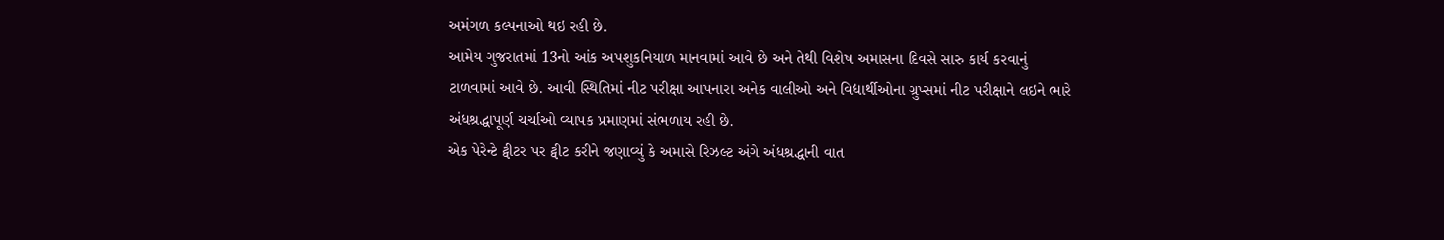અમંગળ કલ્પનાઓ થઇ રહી છે.
આમેય ગુજરાતમાં 13નો આંક અપશુકનિયાળ માનવામાં આવે છે અને તેથી વિશેષ અમાસના દિવસે સારુ કાર્ય કરવાનું ટાળવામાં આવે છે. આવી સ્થિતિમાં નીટ પરીક્ષા આપનારા અનેક વાલીઓ અને વિદ્યાર્થીઓના ગ્રુપ્સમાં નીટ પરીક્ષાને લઇને ભારે અંધશ્રદ્ધાપૂર્ણ ચર્ચાઓ વ્યાપક પ્રમાણમાં સંભળાય રહી છે.
એક પેરેન્ટે ટ્વીટર પર ટ્વીટ કરીને જણાવ્યું કે અમાસે રિઝલ્ટ અંગે અંધશ્રદ્ધાની વાત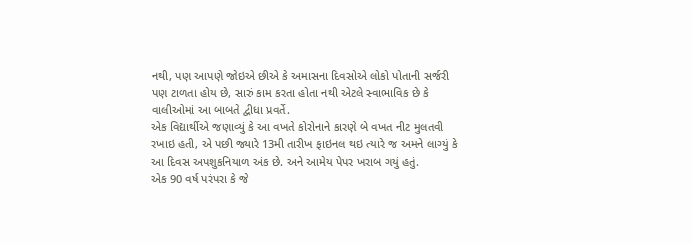નથી, પણ આપણે જોઇએ છીએ કે અમાસના દિવસોએ લોકો પોતાની સર્જરી પણ ટાળતા હોય છે, સારું કામ કરતા હોતા નથી એટલે સ્વાભાવિક છે કે વાલીઓમાં આ બાબતે દ્વીધા પ્રવર્તે.
એક વિદ્યાર્થીએ જણાવ્યું કે આ વખતે કોરોનાને કારણે બે વખત નીટ મુલતવી રખાઇ હતી, એ પછી જ્યારે 13મી તારીખ ફાઇનલ થઇ ત્યારે જ અમને લાગ્યું કે આ દિવસ અપશુકનિયાળ અંક છે. અને આમેય પેપર ખરાબ ગયું હતું.
એક 90 વર્ષ પરંપરા કે જે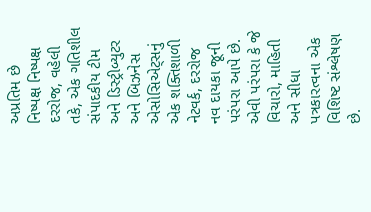અપ્રતિમ છે નિષ્પક્ષ નિષ્પક્ષ દરરોજ, વહેલી તકે, એક ગતિશીલ સંપાદકીય ટીમ અને ડિસ્ટ્રીબ્યુટર અને બિઝનેસ એસોસિએટ્સનું એક શક્તિશાળી નેટવર્ક, દરરોજ નવ દાયકા જૂની પરંપરા આપે છે. એવી પરંપરા કે જે વિચારો, માહિતી અને સીધા પત્રકારત્વના એક વિશિષ્ટ સંશ્લેષણ છે.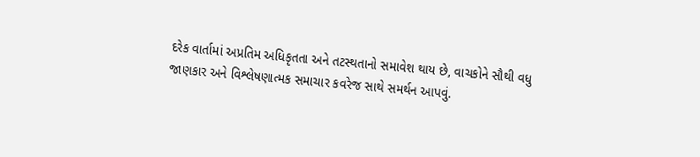દરેક વાર્તામાં અપ્રતિમ અધિકૃતતા અને તટસ્થતાનો સમાવેશ થાય છે, વાચકોને સૌથી વધુ જાણકાર અને વિશ્લેષણાત્મક સમાચાર કવરેજ સાથે સમર્થન આપવું.